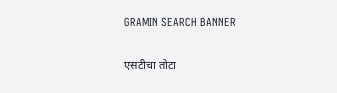GRAMIN SEARCH BANNER

एसटीचा तोटा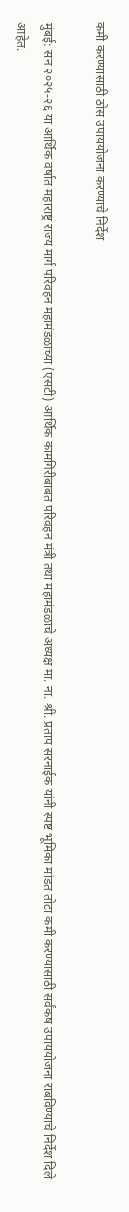कमी करण्यासाठी ठोस उपाययोजना करण्याचे निर्देश

मुंबई: सन २०२५-२६ या आर्थिक वर्षात महाराष्ट्र राज्य मार्ग परिवहन महामंडळाच्या (एसटी) आर्थिक कामगिरीबाबत परिवहन मंत्री तथा महामंडळाचे अध्यक्ष मा. ना. श्री. प्रताप सरनाईक यांनी स्पष्ट भूमिका मांडत तोटा कमी करण्यासाठी सर्वंकष उपाययोजना राबविण्याचे निर्देश दिले आहेत.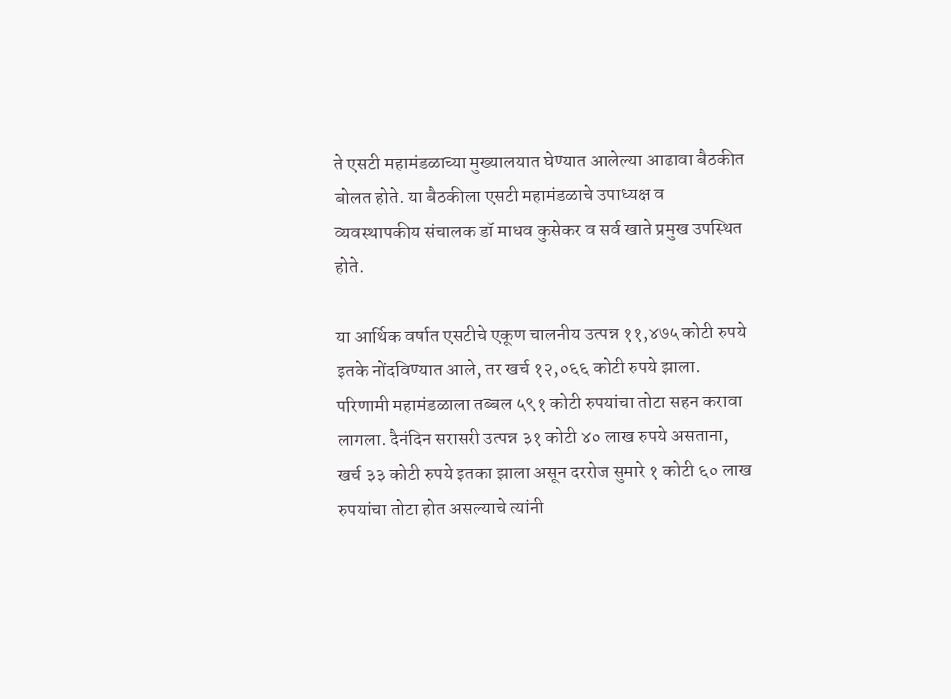ते एसटी महामंडळाच्या मुख्यालयात घेण्यात आलेल्या आढावा बैठकीत बोलत होते. या बैठकीला एसटी महामंडळाचे उपाध्यक्ष व व्यवस्थापकीय संचालक डॉ माधव कुसेकर व सर्व खाते प्रमुख उपस्थित होते.

या आर्थिक वर्षात एसटीचे एकूण चालनीय उत्पन्न ११,४७५ कोटी रुपये इतके नोंदविण्यात आले, तर खर्च १२,०६६ कोटी रुपये झाला. परिणामी महामंडळाला तब्बल ५९१ कोटी रुपयांचा तोटा सहन करावा लागला. दैनंदिन सरासरी उत्पन्न ३१ कोटी ४० लाख रुपये असताना, खर्च ३३ कोटी रुपये इतका झाला असून दररोज सुमारे १ कोटी ६० लाख रुपयांचा तोटा होत असल्याचे त्यांनी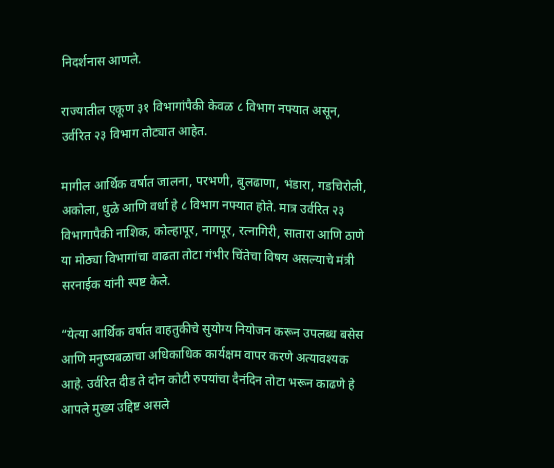निदर्शनास आणले.

राज्यातील एकूण ३१ विभागांपैकी केवळ ८ विभाग नफ्यात असून, उर्वरित २३ विभाग तोट्यात आहेत.

मागील आर्थिक वर्षात जालना, परभणी, बुलढाणा, भंडारा, गडचिरोली, अकोला, धुळे आणि वर्धा हे ८ विभाग नफ्यात होते. मात्र उर्वरित २३ विभागापैकी नाशिक, कोल्हापूर, नागपूर, रत्नागिरी, सातारा आणि ठाणे या मोठ्या विभागांचा वाढता तोटा गंभीर चिंतेचा विषय असल्याचे मंत्री सरनाईक यांनी स्पष्ट केले.

“येत्या आर्थिक वर्षात वाहतुकीचे सुयोग्य नियोजन करून उपलब्ध बसेस आणि मनुष्यबळाचा अधिकाधिक कार्यक्षम वापर करणे अत्यावश्यक आहे. उर्वरित दीड ते दोन कोटी रुपयांचा दैनंदिन तोटा भरून काढणे हे आपले मुख्य उद्दिष्ट असले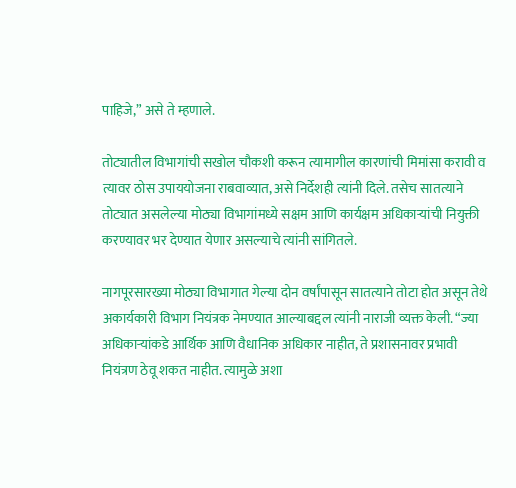पाहिजे,” असे ते म्हणाले.

तोट्यातील विभागांची सखोल चौकशी करून त्यामागील कारणांची मिमांसा करावी व त्यावर ठोस उपाययोजना राबवाव्यात, असे निर्देशही त्यांनी दिले. तसेच सातत्याने तोट्यात असलेल्या मोठ्या विभागांमध्ये सक्षम आणि कार्यक्षम अधिकाऱ्यांची नियुक्ती करण्यावर भर देण्यात येणार असल्याचे त्यांनी सांगितले.

नागपूरसारख्या मोठ्या विभागात गेल्या दोन वर्षांपासून सातत्याने तोटा होत असून तेथे अकार्यकारी विभाग नियंत्रक नेमण्यात आल्याबद्दल त्यांनी नाराजी व्यक्त केली. “ज्या अधिकाऱ्यांकडे आर्थिक आणि वैधानिक अधिकार नाहीत, ते प्रशासनावर प्रभावी नियंत्रण ठेवू शकत नाहीत. त्यामुळे अशा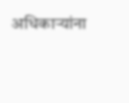अधिकाऱ्यांना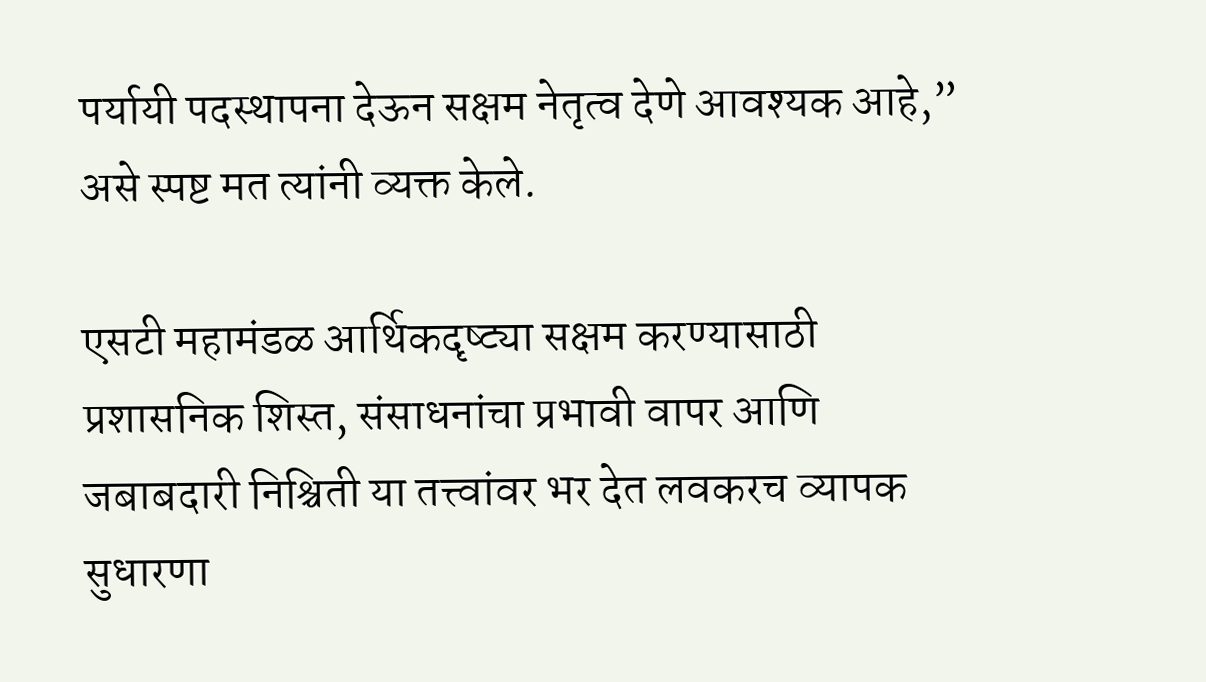पर्यायी पदस्थापना देऊन सक्षम नेतृत्व देणे आवश्यक आहे,” असे स्पष्ट मत त्यांनी व्यक्त केले.

एसटी महामंडळ आर्थिकदृष्ट्या सक्षम करण्यासाठी प्रशासनिक शिस्त, संसाधनांचा प्रभावी वापर आणि जबाबदारी निश्चिती या तत्त्वांवर भर देत लवकरच व्यापक सुधारणा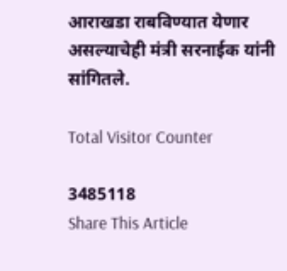आराखडा राबविण्यात येणार असल्याचेही मंत्री सरनाईक यांनी सांगितले.

Total Visitor Counter

3485118
Share This Article